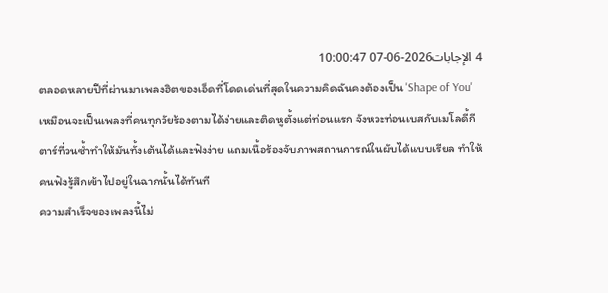4 الإجابات2026-06-07 10:00:47
ตลอดหลายปีที่ผ่านมาเพลงฮิตของเอ็ดที่โดดเด่นที่สุดในความคิดฉันคงต้องเป็น 'Shape of You' เหมือนจะเป็นเพลงที่คนทุกวัยร้องตามได้ง่ายและติดหูตั้งแต่ท่อนแรก จังหวะท่อนเบสกับเมโลดี้กีตาร์ที่วนซ้ำทำให้มันทั้งเต้นได้และฟังง่าย แถมเนื้อร้องจับภาพสถานการณ์ในผับได้แบบเรียล ทำให้คนฟังรู้สึกเข้าไปอยู่ในฉากนั้นได้ทันที
ความสำเร็จของเพลงนี้ไม่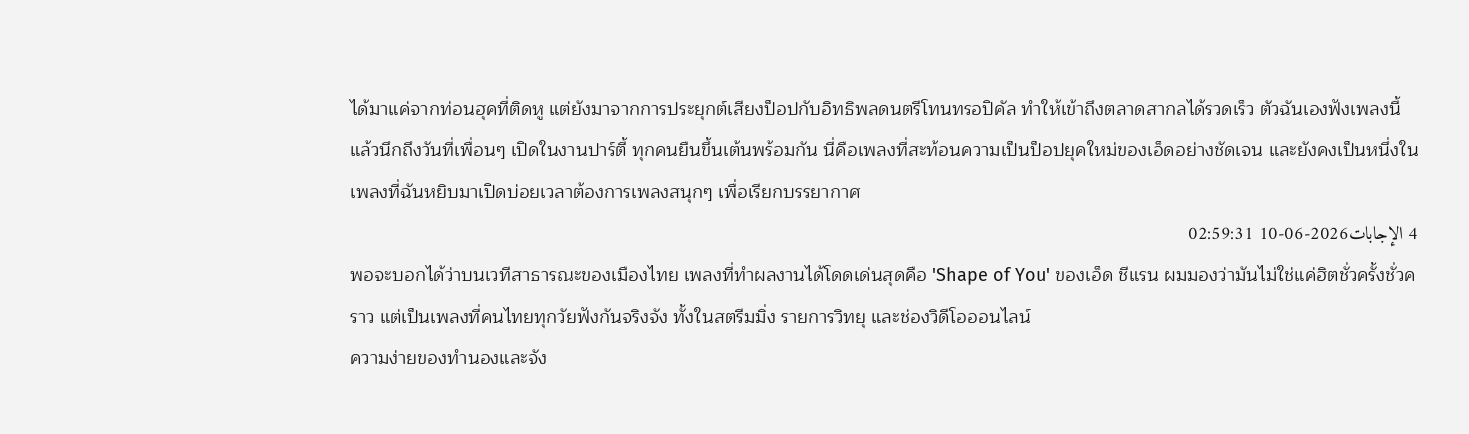ได้มาแค่จากท่อนฮุคที่ติดหู แต่ยังมาจากการประยุกต์เสียงป็อปกับอิทธิพลดนตรีโทนทรอปิคัล ทำให้เข้าถึงตลาดสากลได้รวดเร็ว ตัวฉันเองฟังเพลงนี้แล้วนึกถึงวันที่เพื่อนๆ เปิดในงานปาร์ตี้ ทุกคนยืนขึ้นเต้นพร้อมกัน นี่คือเพลงที่สะท้อนความเป็นป็อปยุคใหม่ของเอ็ดอย่างชัดเจน และยังคงเป็นหนึ่งในเพลงที่ฉันหยิบมาเปิดบ่อยเวลาต้องการเพลงสนุกๆ เพื่อเรียกบรรยากาศ
4 الإجابات2026-06-10 02:59:31
พอจะบอกได้ว่าบนเวทีสาธารณะของเมืองไทย เพลงที่ทำผลงานได้โดดเด่นสุดคือ 'Shape of You' ของเอ็ด ชีแรน ผมมองว่ามันไม่ใช่แค่ฮิตชั่วครั้งชั่วคราว แต่เป็นเพลงที่คนไทยทุกวัยฟังกันจริงจัง ทั้งในสตรีมมิ่ง รายการวิทยุ และช่องวิดีโอออนไลน์
ความง่ายของทำนองและจัง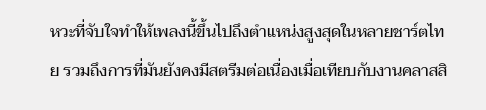หวะที่จับใจทำให้เพลงนี้ขึ้นไปถึงตำแหน่งสูงสุดในหลายชาร์ตไทย รวมถึงการที่มันยังคงมีสตรีมต่อเนื่องเมื่อเทียบกับงานคลาสสิ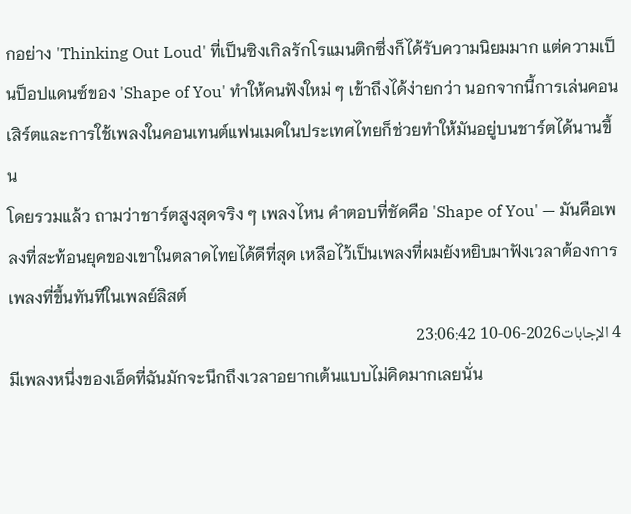กอย่าง 'Thinking Out Loud' ที่เป็นซิงเกิลรักโรแมนติกซึ่งก็ได้รับความนิยมมาก แต่ความเป็นป็อปแดนซ์ของ 'Shape of You' ทำให้คนฟังใหม่ ๆ เข้าถึงได้ง่ายกว่า นอกจากนี้การเล่นคอนเสิร์ตและการใช้เพลงในคอนเทนต์แฟนเมดในประเทศไทยก็ช่วยทำให้มันอยู่บนชาร์ตได้นานขึ้น
โดยรวมแล้ว ถามว่าชาร์ตสูงสุดจริง ๆ เพลงไหน คำตอบที่ชัดคือ 'Shape of You' — มันคือเพลงที่สะท้อนยุคของเขาในตลาดไทยได้ดีที่สุด เหลือไว้เป็นเพลงที่ผมยังหยิบมาฟังเวลาต้องการเพลงที่ขึ้นทันทีในเพลย์ลิสต์
4 الإجابات2026-06-10 23:06:42
มีเพลงหนึ่งของเอ็ดที่ฉันมักจะนึกถึงเวลาอยากเต้นแบบไม่คิดมากเลยนั่น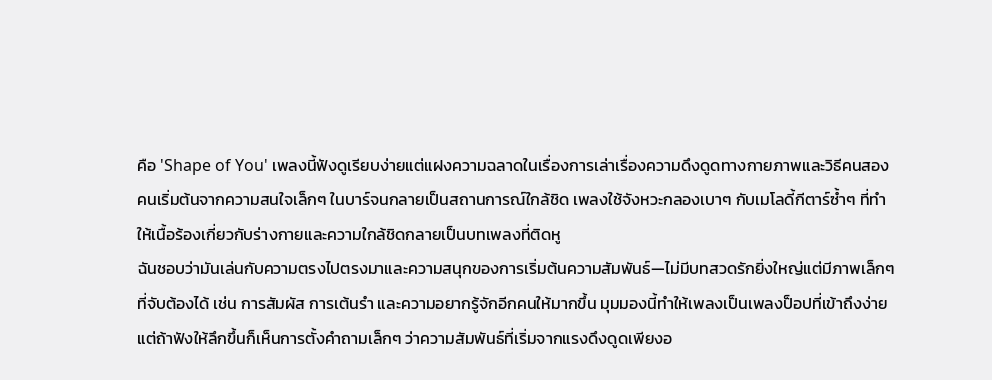คือ 'Shape of You' เพลงนี้ฟังดูเรียบง่ายแต่แฝงความฉลาดในเรื่องการเล่าเรื่องความดึงดูดทางกายภาพและวิธีคนสองคนเริ่มต้นจากความสนใจเล็กๆ ในบาร์จนกลายเป็นสถานการณ์ใกล้ชิด เพลงใช้จังหวะกลองเบาๆ กับเมโลดี้กีตาร์ซ้ำๆ ที่ทำให้เนื้อร้องเกี่ยวกับร่างกายและความใกล้ชิดกลายเป็นบทเพลงที่ติดหู
ฉันชอบว่ามันเล่นกับความตรงไปตรงมาและความสนุกของการเริ่มต้นความสัมพันธ์—ไม่มีบทสวดรักยิ่งใหญ่แต่มีภาพเล็กๆ ที่จับต้องได้ เช่น การสัมผัส การเต้นรำ และความอยากรู้จักอีกคนให้มากขึ้น มุมมองนี้ทำให้เพลงเป็นเพลงป็อปที่เข้าถึงง่าย แต่ถ้าฟังให้ลึกขึ้นก็เห็นการตั้งคำถามเล็กๆ ว่าความสัมพันธ์ที่เริ่มจากแรงดึงดูดเพียงอ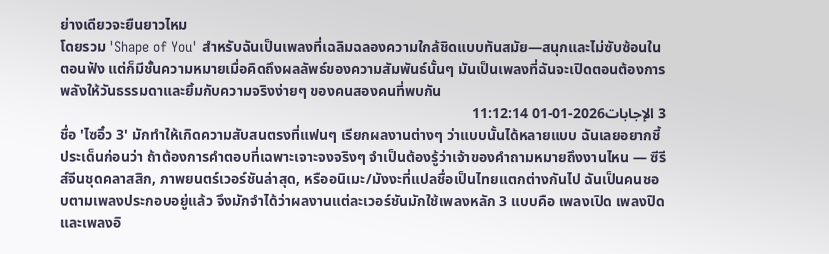ย่างเดียวจะยืนยาวไหม
โดยรวม 'Shape of You' สำหรับฉันเป็นเพลงที่เฉลิมฉลองความใกล้ชิดแบบทันสมัย—สนุกและไม่ซับซ้อนในตอนฟัง แต่ก็มีชั้นความหมายเมื่อคิดถึงผลลัพธ์ของความสัมพันธ์นั้นๆ มันเป็นเพลงที่ฉันจะเปิดตอนต้องการพลังให้วันธรรมดาและยิ้มกับความจริงง่ายๆ ของคนสองคนที่พบกัน
3 الإجابات2026-01-01 11:12:14
ชื่อ 'ไซอิ๋ว 3' มักทำให้เกิดความสับสนตรงที่แฟนๆ เรียกผลงานต่างๆ ว่าแบบนั้นได้หลายแบบ ฉันเลยอยากชี้ประเด็นก่อนว่า ถ้าต้องการคำตอบที่เฉพาะเจาะจงจริงๆ จำเป็นต้องรู้ว่าเจ้าของคำถามหมายถึงงานไหน — ซีรีส์จีนชุดคลาสสิก, ภาพยนตร์เวอร์ชันล่าสุด, หรืออนิเมะ/มังงะที่แปลชื่อเป็นไทยแตกต่างกันไป ฉันเป็นคนชอบตามเพลงประกอบอยู่แล้ว จึงมักจำได้ว่าผลงานแต่ละเวอร์ชันมักใช้เพลงหลัก 3 แบบคือ เพลงเปิด เพลงปิด และเพลงอิ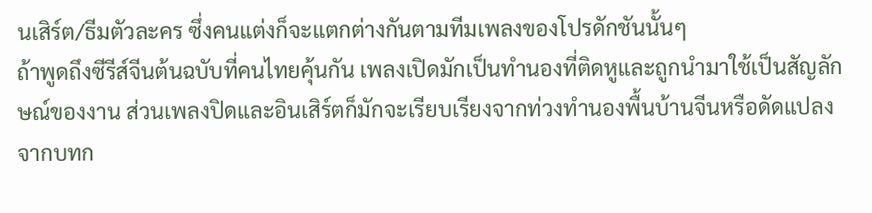นเสิร์ต/ธีมตัวละคร ซึ่งคนแต่งก็จะแตกต่างกันตามทีมเพลงของโปรดักชันนั้นๆ
ถ้าพูดถึงซีรีส์จีนต้นฉบับที่คนไทยคุ้นกัน เพลงเปิดมักเป็นทำนองที่ติดหูและถูกนำมาใช้เป็นสัญลักษณ์ของงาน ส่วนเพลงปิดและอินเสิร์ตก็มักจะเรียบเรียงจากท่วงทำนองพื้นบ้านจีนหรือดัดแปลงจากบทก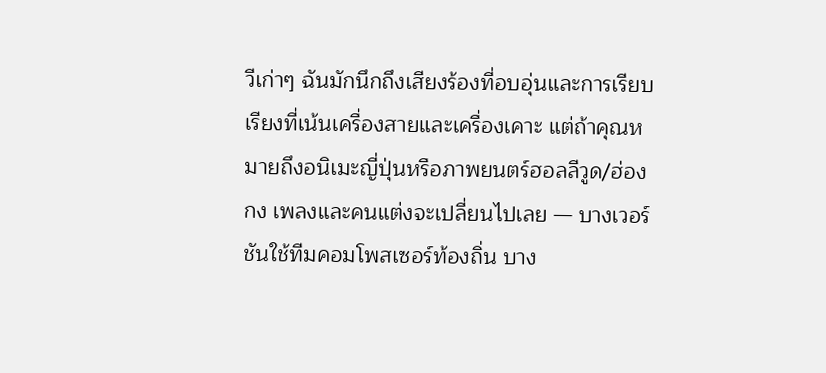วีเก่าๆ ฉันมักนึกถึงเสียงร้องที่อบอุ่นและการเรียบเรียงที่เน้นเครื่องสายและเครื่องเคาะ แต่ถ้าคุณหมายถึงอนิเมะญี่ปุ่นหรือภาพยนตร์ฮอลลีวูด/ฮ่องกง เพลงและคนแต่งจะเปลี่ยนไปเลย — บางเวอร์ชันใช้ทีมคอมโพสเซอร์ท้องถิ่น บาง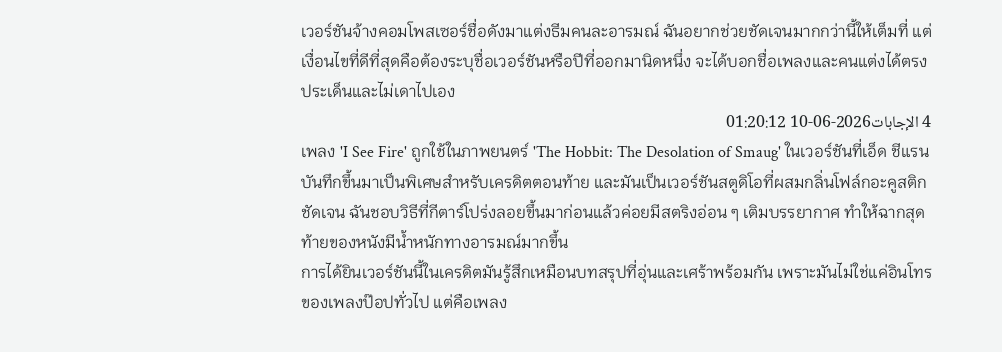เวอร์ชันจ้างคอมโพสเซอร์ชื่อดังมาแต่งธีมคนละอารมณ์ ฉันอยากช่วยชัดเจนมากกว่านี้ให้เต็มที่ แต่เงื่อนไขที่ดีที่สุดคือต้องระบุชื่อเวอร์ชันหรือปีที่ออกมานิดหนึ่ง จะได้บอกชื่อเพลงและคนแต่งได้ตรงประเด็นและไม่เดาไปเอง
4 الإجابات2026-06-10 01:20:12
เพลง 'I See Fire' ถูกใช้ในภาพยนตร์ 'The Hobbit: The Desolation of Smaug' ในเวอร์ชันที่เอ็ด ชีแรนบันทึกขึ้นมาเป็นพิเศษสำหรับเครดิตตอนท้าย และมันเป็นเวอร์ชันสตูดิโอที่ผสมกลิ่นโฟล์กอะคูสติกชัดเจน ฉันชอบวิธีที่กีตาร์โปร่งลอยขึ้นมาก่อนแล้วค่อยมีสตริงอ่อน ๆ เติมบรรยากาศ ทำให้ฉากสุดท้ายของหนังมีน้ำหนักทางอารมณ์มากขึ้น
การได้ยินเวอร์ชันนี้ในเครดิตมันรู้สึกเหมือนบทสรุปที่อุ่นและเศร้าพร้อมกัน เพราะมันไม่ใช่แค่อินโทรของเพลงป๊อปทั่วไป แต่คือเพลง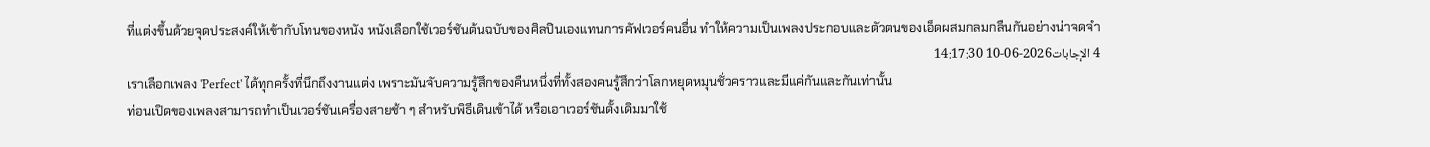ที่แต่งขึ้นด้วยจุดประสงค์ให้เข้ากับโทนของหนัง หนังเลือกใช้เวอร์ชันต้นฉบับของศิลปินเองแทนการคัฟเวอร์คนอื่น ทำให้ความเป็นเพลงประกอบและตัวตนของเอ็ดผสมกลมกลืนกันอย่างน่าจดจำ
4 الإجابات2026-06-10 14:17:30
เราเลือกเพลง 'Perfect' ได้ทุกครั้งที่นึกถึงงานแต่ง เพราะมันจับความรู้สึกของคืนหนึ่งที่ทั้งสองคนรู้สึกว่าโลกหยุดหมุนชั่วคราวและมีแค่กันและกันเท่านั้น
ท่อนเปิดของเพลงสามารถทำเป็นเวอร์ชันเครื่องสายช้า ๆ สำหรับพิธีเดินเข้าได้ หรือเอาเวอร์ชันดั้งเดิมมาใช้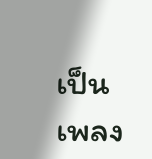เป็นเพลง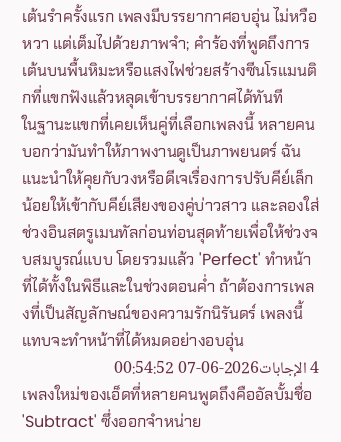เต้นรำครั้งแรก เพลงมีบรรยากาศอบอุ่น ไม่หวือหวา แต่เต็มไปด้วยภาพจำ; คำร้องที่พูดถึงการเต้นบนพื้นหิมะหรือแสงไฟช่วยสร้างซีนโรแมนติกที่แขกฟังแล้วหลุดเข้าบรรยากาศได้ทันที
ในฐานะแขกที่เคยเห็นคู่ที่เลือกเพลงนี้ หลายคนบอกว่ามันทำให้ภาพงานดูเป็นภาพยนตร์ ฉันแนะนำให้คุยกับวงหรือดีเจเรื่องการปรับคีย์เล็กน้อยให้เข้ากับคีย์เสียงของคู่บ่าวสาว และลองใส่ช่วงอินสตรูเมนทัลก่อนท่อนสุดท้ายเพื่อให้ช่วงจบสมบูรณ์แบบ โดยรวมแล้ว 'Perfect' ทำหน้าที่ได้ทั้งในพิธีและในช่วงตอนค่ำ ถ้าต้องการเพลงที่เป็นสัญลักษณ์ของความรักนิรันดร์ เพลงนี้แทบจะทำหน้าที่ได้หมดอย่างอบอุ่น
4 الإجابات2026-06-07 00:54:52
เพลงใหม่ของเอ็ดที่หลายคนพูดถึงคืออัลบั้มชื่อ 'Subtract' ซึ่งออกจำหน่าย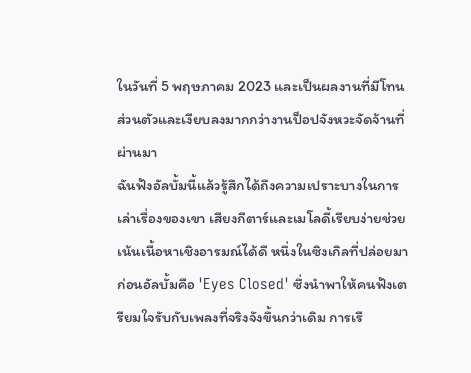ในวันที่ 5 พฤษภาคม 2023 และเป็นผลงานที่มีโทนส่วนตัวและเงียบลงมากกว่างานป็อปจังหวะจัดจ้านที่ผ่านมา
ฉันฟังอัลบั้มนี้แล้วรู้สึกได้ถึงความเปราะบางในการเล่าเรื่องของเขา เสียงกีตาร์และเมโลดี้เรียบง่ายช่วยเน้นเนื้อหาเชิงอารมณ์ได้ดี หนึ่งในซิงเกิลที่ปล่อยมาก่อนอัลบั้มคือ 'Eyes Closed' ซึ่งนำพาให้คนฟังเตรียมใจรับกับเพลงที่จริงจังขึ้นกว่าเดิม การเรี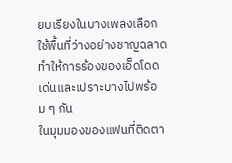ยบเรียงในบางเพลงเลือกใช้พื้นที่ว่างอย่างชาญฉลาด ทำให้การร้องของเอ็ดโดดเด่นและเปราะบางไปพร้อม ๆ กัน
ในมุมมองของแฟนที่ติดตา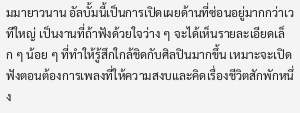มมายาวนาน อัลบั้มนี้เป็นการเปิดเผยด้านที่ซ่อนอยู่มากกว่าเวทีใหญ่ เป็นงานที่ถ้าฟังด้วยใจว่าง ๆ จะได้เห็นรายละเอียดเล็ก ๆ น้อย ๆ ที่ทำให้รู้สึกใกล้ชิดกับศิลปินมากขึ้น เหมาะจะเปิดฟังตอนต้องการเพลงที่ให้ความสงบและคิดเรื่องชีวิตสักพักหนึ่ง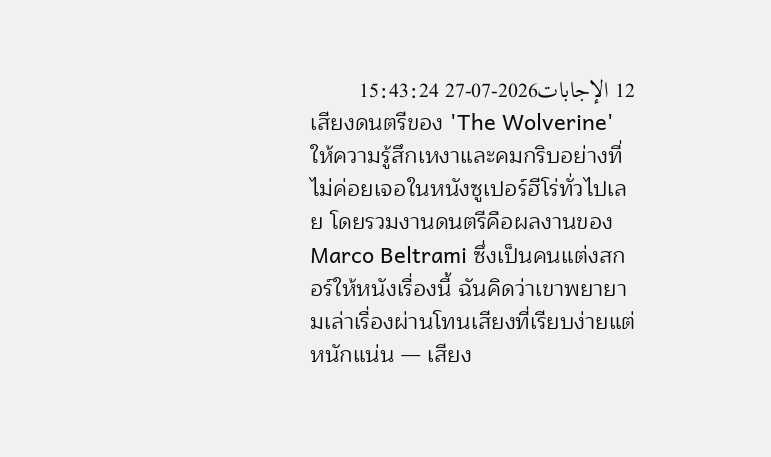12 الإجابات2026-07-27 15:43:24
เสียงดนตรีของ 'The Wolverine' ให้ความรู้สึกเหงาและคมกริบอย่างที่ไม่ค่อยเจอในหนังซูเปอร์ฮีโร่ทั่วไปเลย โดยรวมงานดนตรีคือผลงานของ Marco Beltrami ซึ่งเป็นคนแต่งสกอร์ให้หนังเรื่องนี้ ฉันคิดว่าเขาพยายามเล่าเรื่องผ่านโทนเสียงที่เรียบง่ายแต่หนักแน่น — เสียง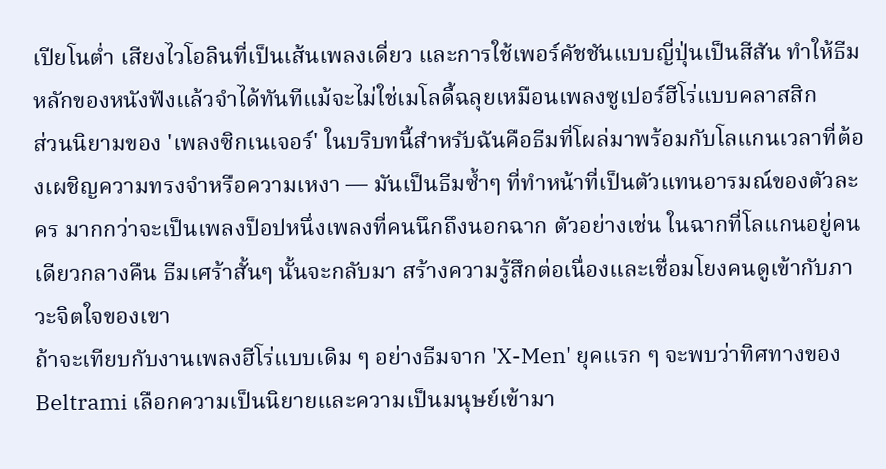เปียโนต่ำ เสียงไวโอลินที่เป็นเส้นเพลงเดี่ยว และการใช้เพอร์คัชชันแบบญี่ปุ่นเป็นสีสัน ทำให้ธีมหลักของหนังฟังแล้วจำได้ทันทีแม้จะไม่ใช่เมโลดี้ฉลุยเหมือนเพลงซูเปอร์ฮีโร่แบบคลาสสิก
ส่วนนิยามของ 'เพลงซิกเนเจอร์' ในบริบทนี้สำหรับฉันคือธีมที่โผล่มาพร้อมกับโลแกนเวลาที่ต้องเผชิญความทรงจำหรือความเหงา — มันเป็นธีมซ้ำๆ ที่ทำหน้าที่เป็นตัวแทนอารมณ์ของตัวละคร มากกว่าจะเป็นเพลงป็อปหนึ่งเพลงที่คนนึกถึงนอกฉาก ตัวอย่างเช่น ในฉากที่โลแกนอยู่คนเดียวกลางคืน ธีมเศร้าสั้นๆ นั้นจะกลับมา สร้างความรู้สึกต่อเนื่องและเชื่อมโยงคนดูเข้ากับภาวะจิตใจของเขา
ถ้าจะเทียบกับงานเพลงฮีโร่แบบเดิม ๆ อย่างธีมจาก 'X-Men' ยุคแรก ๆ จะพบว่าทิศทางของ Beltrami เลือกความเป็นนิยายและความเป็นมนุษย์เข้ามา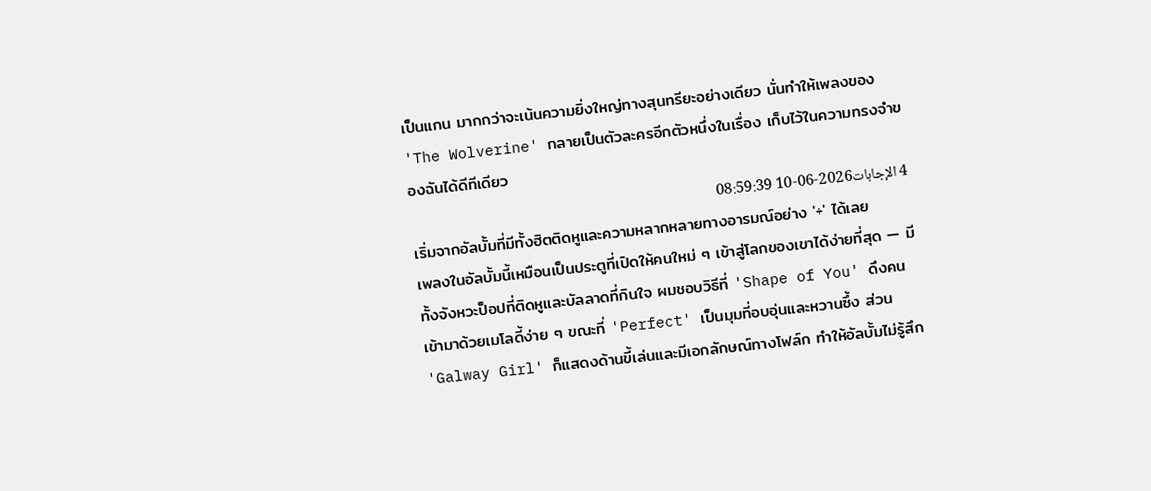เป็นแกน มากกว่าจะเน้นความยิ่งใหญ่ทางสุนทรียะอย่างเดียว นั่นทำให้เพลงของ 'The Wolverine' กลายเป็นตัวละครอีกตัวหนึ่งในเรื่อง เก็บไว้ในความทรงจำของฉันได้ดีทีเดียว
4 الإجابات2026-06-10 08:59:39
เริ่มจากอัลบั้มที่มีทั้งฮิตติดหูและความหลากหลายทางอารมณ์อย่าง '÷' ได้เลย
เพลงในอัลบั้มนี้เหมือนเป็นประตูที่เปิดให้คนใหม่ ๆ เข้าสู่โลกของเขาได้ง่ายที่สุด — มีทั้งจังหวะป็อปที่ติดหูและบัลลาดที่กินใจ ผมชอบวิธีที่ 'Shape of You' ดึงคนเข้ามาด้วยเมโลดี้ง่าย ๆ ขณะที่ 'Perfect' เป็นมุมที่อบอุ่นและหวานซึ้ง ส่วน 'Galway Girl' ก็แสดงด้านขี้เล่นและมีเอกลักษณ์ทางโฟล์ก ทำให้อัลบั้มไม่รู้สึก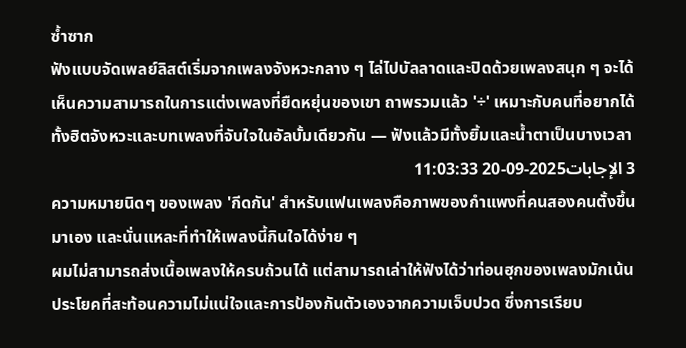ซ้ำซาก
ฟังแบบจัดเพลย์ลิสต์เริ่มจากเพลงจังหวะกลาง ๆ ไล่ไปบัลลาดและปิดด้วยเพลงสนุก ๆ จะได้เห็นความสามารถในการแต่งเพลงที่ยืดหยุ่นของเขา ถาพรวมแล้ว '÷' เหมาะกับคนที่อยากได้ทั้งฮิตจังหวะและบทเพลงที่จับใจในอัลบั้มเดียวกัน — ฟังแล้วมีทั้งยิ้มและน้ำตาเป็นบางเวลา
3 الإجابات2025-09-20 11:03:33
ความหมายนิดๆ ของเพลง 'กีดกัน' สำหรับแฟนเพลงคือภาพของกำแพงที่คนสองคนตั้งขึ้นมาเอง และนั่นแหละที่ทำให้เพลงนี้กินใจได้ง่าย ๆ
ผมไม่สามารถส่งเนื้อเพลงให้ครบถ้วนได้ แต่สามารถเล่าให้ฟังได้ว่าท่อนฮุกของเพลงมักเน้นประโยคที่สะท้อนความไม่แน่ใจและการป้องกันตัวเองจากความเจ็บปวด ซึ่งการเรียบ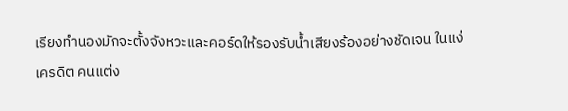เรียงทำนองมักจะตั้งจังหวะและคอร์ดให้รองรับน้ำเสียงร้องอย่างชัดเจน ในแง่เครดิต คนแต่ง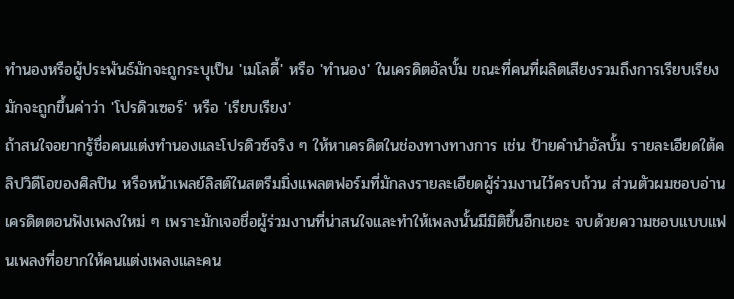ทำนองหรือผู้ประพันธ์มักจะถูกระบุเป็น 'เมโลดี้' หรือ 'ทำนอง' ในเครดิตอัลบั้ม ขณะที่คนที่ผลิตเสียงรวมถึงการเรียบเรียงมักจะถูกขึ้นค่าว่า 'โปรดิวเซอร์' หรือ 'เรียบเรียง'
ถ้าสนใจอยากรู้ชื่อคนแต่งทำนองและโปรดิวซ์จริง ๆ ให้หาเครดิตในช่องทางทางการ เช่น ป้ายคำนำอัลบั้ม รายละเอียดใต้คลิปวิดีโอของศิลปิน หรือหน้าเพลย์ลิสต์ในสตรีมมิ่งแพลตฟอร์มที่มักลงรายละเอียดผู้ร่วมงานไว้ครบถ้วน ส่วนตัวผมชอบอ่านเครดิตตอนฟังเพลงใหม่ ๆ เพราะมักเจอชื่อผู้ร่วมงานที่น่าสนใจและทำให้เพลงนั้นมีมิติขึ้นอีกเยอะ จบด้วยความชอบแบบแฟนเพลงที่อยากให้คนแต่งเพลงและคน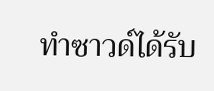ทำซาวด์ได้รับ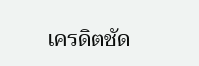เครดิตชัด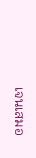เจนเสมอ